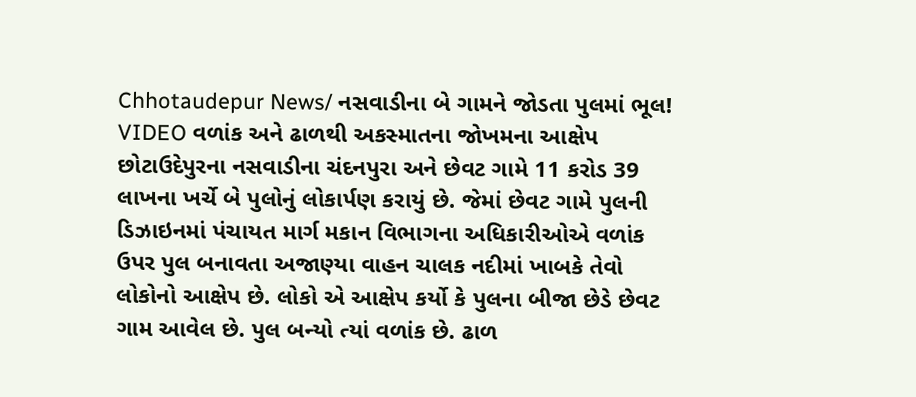Chhotaudepur News/ નસવાડીના બે ગામને જોડતા પુલમાં ભૂલ! VIDEO વળાંક અને ઢાળથી અકસ્માતના જોખમના આક્ષેપ
છોટાઉદેપુરના નસવાડીના ચંદનપુરા અને છેવટ ગામે 11 કરોડ 39 લાખના ખર્ચે બે પુલોનું લોકાર્પણ કરાયું છે. જેમાં છેવટ ગામે પુલની ડિઝાઇનમાં પંચાયત માર્ગ મકાન વિભાગના અધિકારીઓએ વળાંક ઉપર પુલ બનાવતા અજાણ્યા વાહન ચાલક નદીમાં ખાબકે તેવો લોકોનો આક્ષેપ છે. લોકો એ આક્ષેપ કર્યો કે પુલના બીજા છેડે છેવટ ગામ આવેલ છે. પુલ બન્યો ત્યાં વળાંક છે. ઢાળ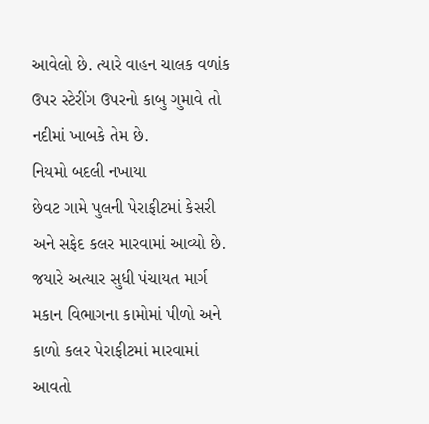આવેલો છે. ત્યારે વાહન ચાલક વળાંક ઉપર સ્ટેરીંગ ઉપરનો કાબુ ગુમાવે તો નદીમાં ખાબકે તેમ છે.
નિયમો બદલી નખાયા
છેવટ ગામે પુલની પેરાફીટમાં કેસરી અને સફેદ કલર મારવામાં આવ્યો છે. જયારે અત્યાર સુધી પંચાયત માર્ગ મકાન વિભાગના કામોમાં પીળો અને કાળો કલર પેરાફીટમાં મારવામાં આવતો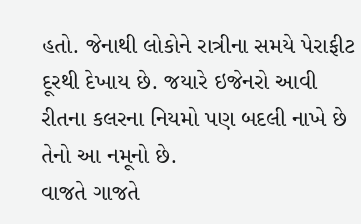હતો. જેનાથી લોકોને રાત્રીના સમયે પેરાફીટ દૂરથી દેખાય છે. જયારે ઇજેનરો આવી રીતના કલરના નિયમો પણ બદલી નાખે છે તેનો આ નમૂનો છે.
વાજતે ગાજતે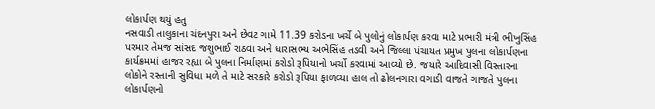લોકાર્પણ થયું હતુ
નસવાડી તાલુકાના ચંદનપુરા અને છેવટ ગામે 11.39 કરોડના ખર્ચે બે પુલોનું લોકાર્પણ કરવા માટે પ્રભારી મંત્રી ભીખુસિંહ પરમાર તેમજ સાંસદ જશુભાઈ રાઠવા અને ધારાસભ્ય અભેસિંહ તડવી અને જિલ્લા પંચાયત પ્રમુખ પુલના લોકાર્પણના કાર્યક્રમમાં હાજર રહ્યા બે પુલના નિર્માણમાં કરોડો રૂપિયાનો ખર્ચો કરવામાં આવ્યો છે. જયારે આદિવાસી વિસ્તારના લોકોને રસ્તાની સુવિધા મળે તે માટે સરકારે કરોડો રૂપિયા ફાળવ્યા હાલ તો ઢોલનગારા વગાડી વાજતે ગાજતે પુલના લોકાર્પણનો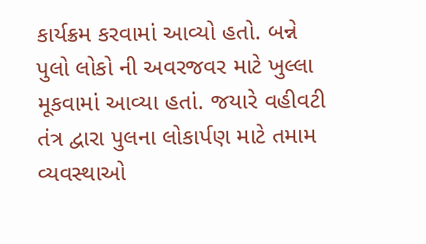કાર્યક્રમ કરવામાં આવ્યો હતો. બન્ને પુલો લોકો ની અવરજવર માટે ખુલ્લા મૂકવામાં આવ્યા હતાં. જયારે વહીવટી તંત્ર દ્વારા પુલના લોકાર્પણ માટે તમામ વ્યવસ્થાઓ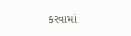કરવામાં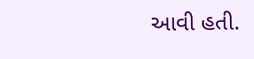આવી હતી.